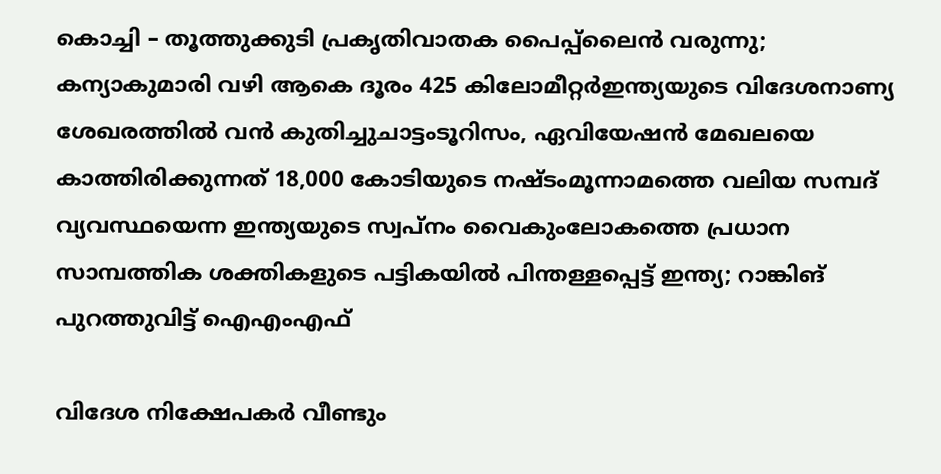കൊച്ചി – തൂത്തുക്കുടി പ്രകൃതിവാതക പൈപ്പ്‍ലൈൻ വരുന്നു; കന്യാകുമാരി വഴി ആകെ ദൂരം 425 കിലോമീറ്റർഇന്ത്യയുടെ വിദേശനാണ്യ ശേഖരത്തില്‍ വന്‍ കുതിച്ചുചാട്ടംടൂറിസം, ഏവിയേഷന്‍ മേഖലയെ കാത്തിരിക്കുന്നത് 18,000 കോടിയുടെ നഷ്ടംമൂന്നാമത്തെ വലിയ സമ്പദ് വ്യവസ്ഥയെന്ന ഇന്ത്യയുടെ സ്വപ്നം വൈകുംലോകത്തെ പ്രധാന സാമ്പത്തിക ശക്തികളുടെ പട്ടികയിൽ പിന്തള്ളപ്പെട്ട് ഇന്ത്യ; റാങ്കിങ് പുറത്തുവിട്ട് ഐഎംഎഫ്

വിദേശ നിക്ഷേപകര്‍ വീണ്ടും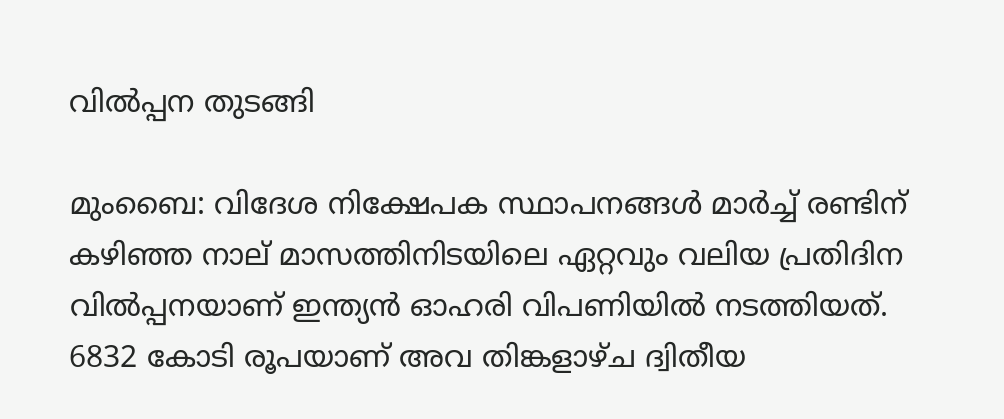വില്‍പ്പന തുടങ്ങി

മുംബൈ: വിദേശ നിക്ഷേപക സ്ഥാപനങ്ങള്‍ മാര്‍ച്ച്‌ രണ്ടിന്‌ കഴിഞ്ഞ നാല്‌ മാസത്തിനിടയിലെ ഏറ്റവും വലിയ പ്രതിദിന വില്‍പ്പനയാണ്‌ ഇന്ത്യന്‍ ഓഹരി വിപണിയില്‍ നടത്തിയത്‌. 6832 കോടി രൂപയാണ്‌ അവ തിങ്കളാഴ്‌ച ദ്വിതീയ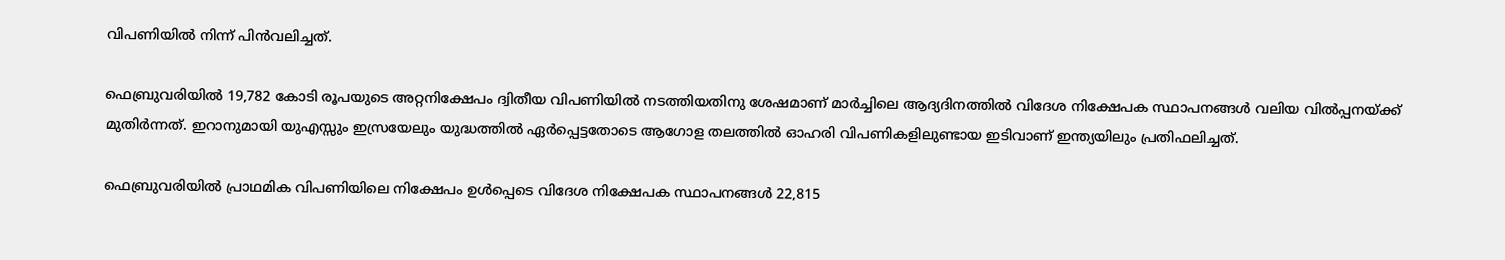വിപണിയില്‍ നിന്ന്‌ പിന്‍വലിച്ചത്‌.

ഫെബ്രുവരിയില്‍ 19,782 കോടി രൂപയുടെ അറ്റനിക്ഷേപം ദ്വിതീയ വിപണിയില്‍ നടത്തിയതിനു ശേഷമാണ്‌ മാര്‍ച്ചിലെ ആദ്യദിനത്തില്‍ വിദേശ നിക്ഷേപക സ്ഥാപനങ്ങള്‍ വലിയ വില്‍പ്പനയ്‌ക്ക്‌ മുതിര്‍ന്നത്‌. ഇറാനുമായി യുഎസ്സും ഇസ്രയേലും യുദ്ധത്തില്‍ ഏര്‍പ്പെട്ടതോടെ ആഗോള തലത്തില്‍ ഓഹരി വിപണികളിലുണ്ടായ ഇടിവാണ്‌ ഇന്ത്യയിലും പ്രതിഫലിച്ചത്‌.

ഫെബ്രുവരിയില്‍ പ്രാഥമിക വിപണിയിലെ നിക്ഷേപം ഉള്‍പ്പെടെ വിദേശ നിക്ഷേപക സ്ഥാപനങ്ങള്‍ 22,815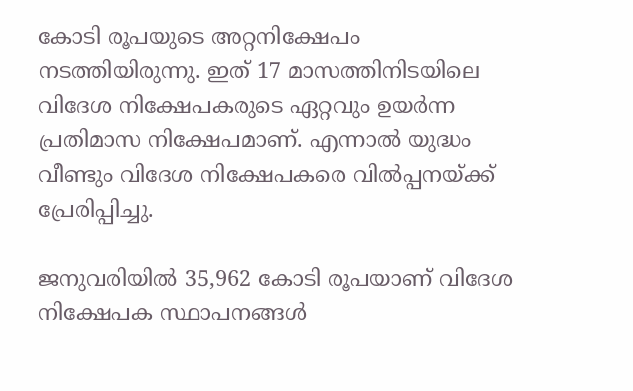കോടി രൂപയുടെ അറ്റനിക്ഷേപം നടത്തിയിരുന്നു. ഇത്‌ 17 മാസത്തിനിടയിലെ വിദേശ നിക്ഷേപകരുടെ ഏറ്റവും ഉയര്‍ന്ന പ്രതിമാസ നിക്ഷേപമാണ്‌. എന്നാല്‍ യുദ്ധം വീണ്ടും വിദേശ നിക്ഷേപകരെ വില്‍പ്പനയ്‌ക്ക്‌ പ്രേരിപ്പിച്ചു.

ജനുവരിയില്‍ 35,962 കോടി രൂപയാണ്‌ വിദേശ നിക്ഷേപക സ്ഥാപനങ്ങള്‍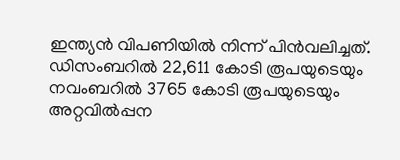ഇന്ത്യന്‍ വിപണിയില്‍ നിന്ന്‌ പിന്‍വലിച്ചത്‌. ഡിസംബറില്‍ 22,611 കോടി രൂപയുടെയും നവംബറില്‍ 3765 കോടി രൂപയുടെയും അറ്റവില്‍പ്പന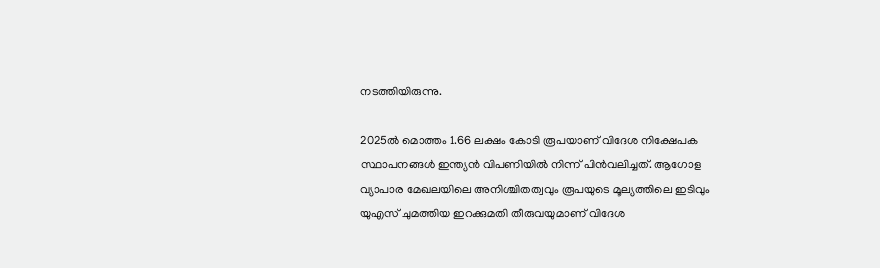നടത്തിയിരുന്നു.

2025ല്‍ മൊത്തം 1.66 ലക്ഷം കോടി രൂപയാണ്‌ വിദേശ നിക്ഷേപക സ്ഥാപനങ്ങള്‍ ഇന്ത്യന്‍ വിപണിയില്‍ നിന്ന്‌ പിന്‍വലിച്ചത്‌. ആഗോള വ്യാപാര മേഖലയിലെ അനിശ്ചിതത്വവും രൂപയുടെ മൂല്യത്തിലെ ഇടിവും യുഎസ്‌ ചുമത്തിയ ഇറക്കുമതി തീരുവയുമാണ്‌ വിദേശ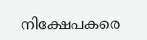നിക്ഷേപകരെ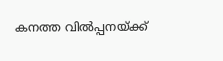കനത്ത വില്‍പ്പനയ്‌ക്ക്‌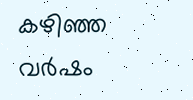കഴിഞ്ഞ വര്‍ഷം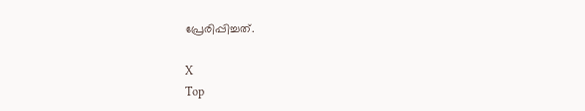പ്രേരിപ്പിച്ചത്‌.

X
Top